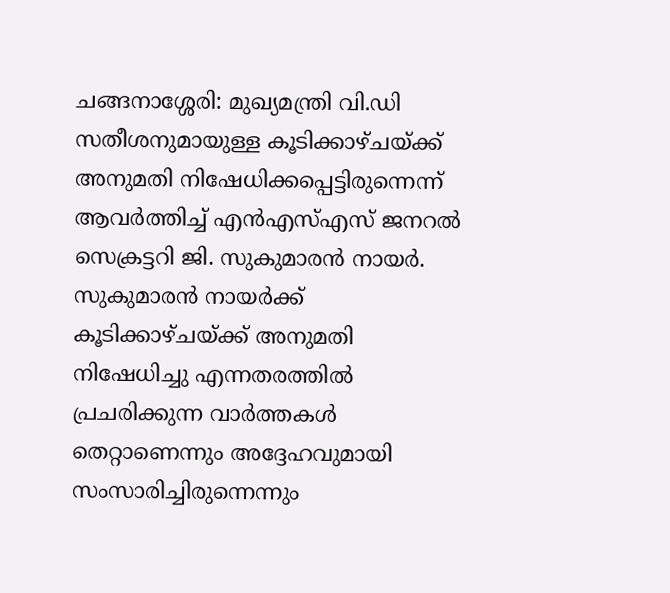ചങ്ങനാശ്ശേരി: മുഖ്യമന്ത്രി വി.ഡി സതീശനുമായുള്ള കൂടിക്കാഴ്ചയ്ക്ക് അനുമതി നിഷേധിക്കപ്പെട്ടിരുന്നെന്ന് ആവർത്തിച്ച് എൻഎസ്എസ് ജനറൽ സെക്രട്ടറി ജി. സുകുമാരൻ നായർ. സുകുമാരൻ നായർക്ക് കൂടിക്കാഴ്ചയ്ക്ക് അനുമതി നിഷേധിച്ചു എന്നതരത്തിൽ പ്രചരിക്കുന്ന വാർത്തകൾ തെറ്റാണെന്നും അദ്ദേഹവുമായി സംസാരിച്ചിരുന്നെന്നും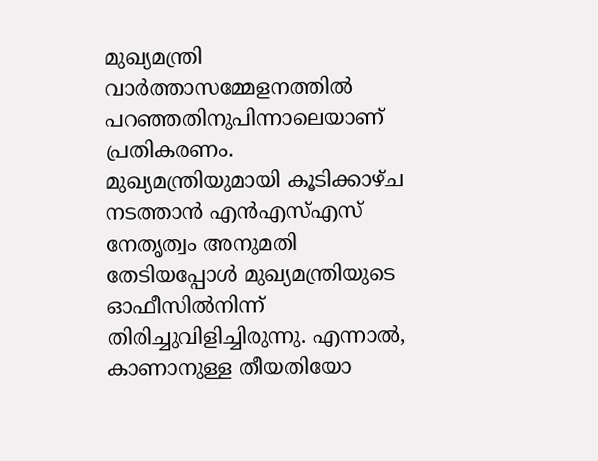മുഖ്യമന്ത്രി വാർത്താസമ്മേളനത്തിൽ പറഞ്ഞതിനുപിന്നാലെയാണ് പ്രതികരണം.
മുഖ്യമന്ത്രിയുമായി കൂടിക്കാഴ്ച നടത്താൻ എൻഎസ്എസ് നേതൃത്വം അനുമതി തേടിയപ്പോൾ മുഖ്യമന്ത്രിയുടെ ഓഫീസിൽനിന്ന് തിരിച്ചുവിളിച്ചിരുന്നു. എന്നാൽ, കാണാനുള്ള തീയതിയോ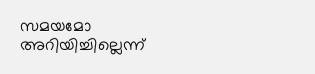സമയമോ അറിയിച്ചില്ലെന്ന്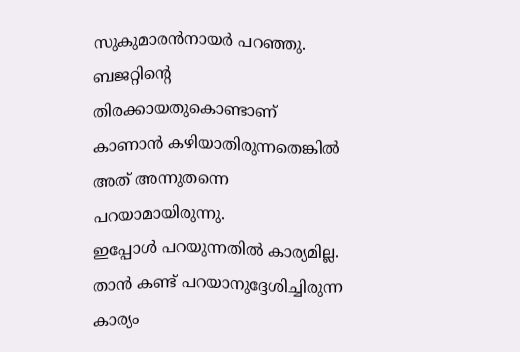സുകുമാരൻനായർ പറഞ്ഞു. ബജറ്റിന്റെ തിരക്കായതുകൊണ്ടാണ് കാണാൻ കഴിയാതിരുന്നതെങ്കിൽ അത് അന്നുതന്നെ പറയാമായിരുന്നു.
ഇപ്പോൾ പറയുന്നതിൽ കാര്യമില്ല. താൻ കണ്ട് പറയാനുദ്ദേശിച്ചിരുന്ന കാര്യം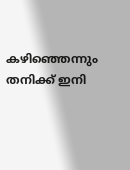കഴിഞ്ഞെന്നും തനിക്ക് ഇനി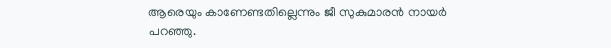ആരെയും കാണേണ്ടതില്ലെന്നും ജീ സുകുമാരൻ നായർ പറഞ്ഞു.